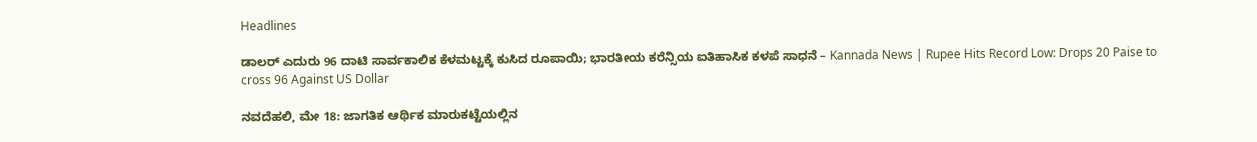Headlines

ಡಾಲರ್ ಎದುರು 96 ದಾಟಿ ಸಾರ್ವಕಾಲಿಕ ಕೆಳಮಟ್ಟಕ್ಕೆ ಕುಸಿದ ರೂಪಾಯಿ; ಭಾರತೀಯ ಕರೆನ್ಸಿಯ ಐತಿಹಾಸಿಕ ಕಳಪೆ ಸಾಧನೆ – Kannada News | Rupee Hits Record Low: Drops 20 Paise to cross 96 Against US Dollar

ನವದೆಹಲಿ, ಮೇ 18: ಜಾಗತಿಕ ಆರ್ಥಿಕ ಮಾರುಕಟ್ಟೆಯಲ್ಲಿನ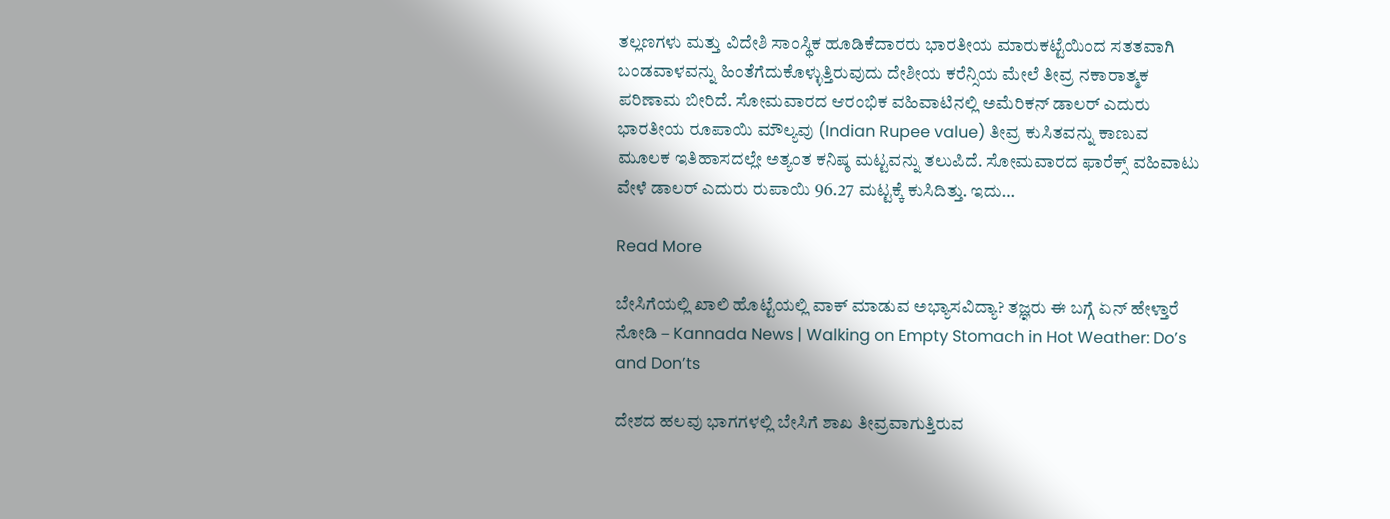ತಲ್ಲಣಗಳು ಮತ್ತು ವಿದೇಶಿ ಸಾಂಸ್ಥಿಕ ಹೂಡಿಕೆದಾರರು ಭಾರತೀಯ ಮಾರುಕಟ್ಟೆಯಿಂದ ಸತತವಾಗಿ ಬಂಡವಾಳವನ್ನು ಹಿಂತೆಗೆದುಕೊಳ್ಳುತ್ತಿರುವುದು ದೇಶೀಯ ಕರೆನ್ಸಿಯ ಮೇಲೆ ತೀವ್ರ ನಕಾರಾತ್ಮಕ ಪರಿಣಾಮ ಬೀರಿದೆ. ಸೋಮವಾರದ ಆರಂಭಿಕ ವಹಿವಾಟಿನಲ್ಲಿ ಅಮೆರಿಕನ್ ಡಾಲರ್ ಎದುರು ಭಾರತೀಯ ರೂಪಾಯಿ ಮೌಲ್ಯವು (Indian Rupee value) ತೀವ್ರ ಕುಸಿತವನ್ನು ಕಾಣುವ ಮೂಲಕ ಇತಿಹಾಸದಲ್ಲೇ ಅತ್ಯಂತ ಕನಿಷ್ಠ ಮಟ್ಟವನ್ನು ತಲುಪಿದೆ. ಸೋಮವಾರದ ಫಾರೆಕ್ಸ್ ವಹಿವಾಟು ವೇಳೆ ಡಾಲರ್ ಎದುರು ರುಪಾಯಿ 96.27 ಮಟ್ಟಕ್ಕೆ ಕುಸಿದಿತ್ತು. ಇದು…

Read More

ಬೇಸಿಗೆಯಲ್ಲಿ ಖಾಲಿ ಹೊಟ್ಟೆಯಲ್ಲಿ ವಾಕ್ ಮಾಡುವ ಅಭ್ಯಾಸವಿದ್ಯಾ? ತಜ್ಞರು ಈ ಬಗ್ಗೆ ಏನ್ ಹೇಳ್ತಾರೆ ನೋಡಿ – Kannada News | Walking on Empty Stomach in Hot Weather: Do’s and Don’ts

ದೇಶದ ಹಲವು ಭಾಗಗಳಲ್ಲಿ ಬೇಸಿಗೆ ಶಾಖ ತೀವ್ರವಾಗುತ್ತಿರುವ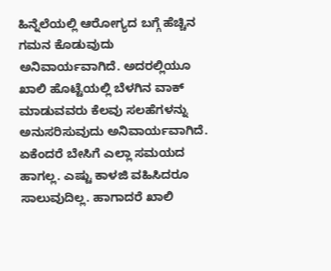ಹಿನ್ನೆಲೆಯಲ್ಲಿ ಆರೋಗ್ಯದ ಬಗ್ಗೆ ಹೆಚ್ಚಿನ ಗಮನ ಕೊಡುವುದು ಅನಿವಾರ್ಯವಾಗಿದೆ. ಅದರಲ್ಲಿಯೂ ಖಾಲಿ ಹೊಟ್ಟೆಯಲ್ಲಿ ಬೆಳಗಿನ ವಾಕ್ ಮಾಡುವವರು ಕೆಲವು ಸಲಹೆಗಳನ್ನು ಅನುಸರಿಸುವುದು ಅನಿವಾರ್ಯವಾಗಿದೆ. ಏಕೆಂದರೆ ಬೇಸಿಗೆ ಎಲ್ಲಾ ಸಮಯದ ಹಾಗಲ್ಲ. ಎಷ್ಟು ಕಾಳಜಿ ವಹಿಸಿದರೂ ಸಾಲುವುದಿಲ್ಲ. ಹಾಗಾದರೆ ಖಾಲಿ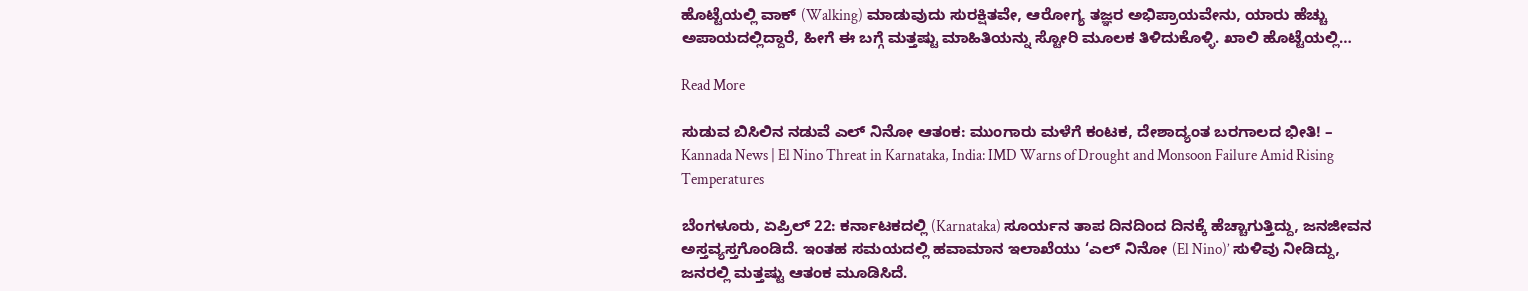ಹೊಟ್ಟೆಯಲ್ಲಿ ವಾಕ್ (Walking) ಮಾಡುವುದು ಸುರಕ್ಷಿತವೇ, ಆರೋಗ್ಯ ತಜ್ಞರ ಅಭಿಪ್ರಾಯವೇನು, ಯಾರು ಹೆಚ್ಚು ಅಪಾಯದಲ್ಲಿದ್ದಾರೆ, ಹೀಗೆ ಈ ಬಗ್ಗೆ ಮತ್ತಷ್ಟು ಮಾಹಿತಿಯನ್ನು ಸ್ಟೋರಿ ಮೂಲಕ ತಿಳಿದುಕೊಳ್ಳಿ. ಖಾಲಿ ಹೊಟ್ಟೆಯಲ್ಲಿ…

Read More

ಸುಡುವ ಬಿಸಿಲಿನ ನಡುವೆ ಎಲ್ ನಿನೋ ಆತಂಕ: ಮುಂಗಾರು ಮಳೆಗೆ ಕಂಟಕ, ದೇಶಾದ್ಯಂತ ಬರಗಾಲದ ಭೀತಿ! – Kannada News | El Nino Threat in Karnataka, India: IMD Warns of Drought and Monsoon Failure Amid Rising Temperatures

ಬೆಂಗಳೂರು, ಏಪ್ರಿಲ್ 22: ಕರ್ನಾಟಕದಲ್ಲಿ (Karnataka) ಸೂರ್ಯನ ತಾಪ ದಿನದಿಂದ ದಿನಕ್ಕೆ ಹೆಚ್ಚಾಗುತ್ತಿದ್ದು, ಜನಜೀವನ ಅಸ್ತವ್ಯಸ್ತಗೊಂಡಿದೆ. ಇಂತಹ ಸಮಯದಲ್ಲಿ ಹವಾಮಾನ ಇಲಾಖೆಯು ‘ಎಲ್ ನಿನೋ (El Nino)’ ಸುಳಿವು ನೀಡಿದ್ದು, ಜನರಲ್ಲಿ ಮತ್ತಷ್ಟು ಆತಂಕ ಮೂಡಿಸಿದೆ.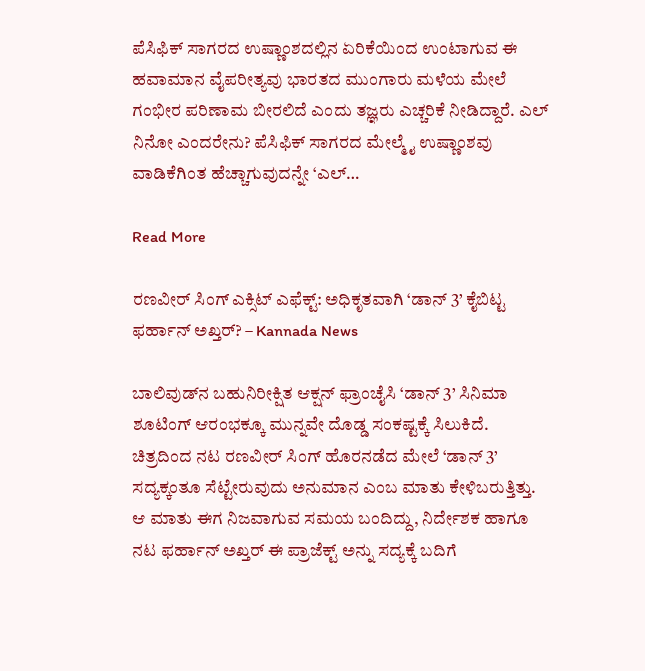ಪೆಸಿಫಿಕ್ ಸಾಗರದ ಉಷ್ಣಾಂಶದಲ್ಲಿನ ಏರಿಕೆಯಿಂದ ಉಂಟಾಗುವ ಈ ಹವಾಮಾನ ವೈಪರೀತ್ಯವು ಭಾರತದ ಮುಂಗಾರು ಮಳೆಯ ಮೇಲೆ ಗಂಭೀರ ಪರಿಣಾಮ ಬೀರಲಿದೆ ಎಂದು ತಜ್ಞರು ಎಚ್ಚರಿಕೆ ನೀಡಿದ್ದಾರೆ. ಎಲ್ ನಿನೋ ಎಂದರೇನು? ಪೆಸಿಫಿಕ್ ಸಾಗರದ ಮೇಲ್ಮೈ ಉಷ್ಣಾಂಶವು ವಾಡಿಕೆಗಿಂತ ಹೆಚ್ಚಾಗುವುದನ್ನೇ ‘ಎಲ್…

Read More

ರಣವೀರ್ ಸಿಂಗ್ ಎಕ್ಸಿಟ್ ಎಫೆಕ್ಟ್: ಅಧಿಕೃತವಾಗಿ ‘ಡಾನ್ 3’ ಕೈಬಿಟ್ಟ ಫರ್ಹಾನ್ ಅಖ್ತರ್? – Kannada News

ಬಾಲಿವುಡ್‌ನ ಬಹುನಿರೀಕ್ಷಿತ ಆಕ್ಷನ್ ಫ್ರಾಂಚೈಸಿ ‘ಡಾನ್ 3’ ಸಿನಿಮಾ ಶೂಟಿಂಗ್ ಆರಂಭಕ್ಕೂ ಮುನ್ನವೇ ದೊಡ್ಡ ಸಂಕಷ್ಟಕ್ಕೆ ಸಿಲುಕಿದೆ. ಚಿತ್ರದಿಂದ ನಟ ರಣವೀರ್ ಸಿಂಗ್ ಹೊರನಡೆದ ಮೇಲೆ ‘ಡಾನ್ 3’ ಸದ್ಯಕ್ಕಂತೂ ಸೆಟ್ಟೇರುವುದು ಅನುಮಾನ ಎಂಬ ಮಾತು ಕೇಳಿಬರುತ್ತಿತ್ತು. ಆ ಮಾತು ಈಗ ನಿಜವಾಗುವ ಸಮಯ ಬಂದಿದ್ದು, ನಿರ್ದೇಶಕ ಹಾಗೂ ನಟ ಫರ್ಹಾನ್ ಅಖ್ತರ್ ಈ ಪ್ರಾಜೆಕ್ಟ್ ಅನ್ನು ಸದ್ಯಕ್ಕೆ ಬದಿಗೆ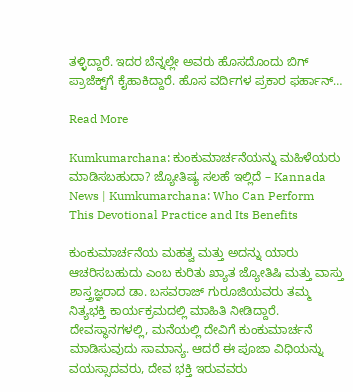ತಳ್ಳಿದ್ದಾರೆ. ಇದರ ಬೆನ್ನಲ್ಲೇ ಅವರು ಹೊಸದೊಂದು ಬಿಗ್ ಪ್ರಾಜೆಕ್ಟ್‌ಗೆ ಕೈಹಾಕಿದ್ದಾರೆ. ಹೊಸ ವರ್ದಿಗಳ ಪ್ರಕಾರ ಫರ್ಹಾನ್…

Read More

Kumkumarchana: ಕುಂಕುಮಾರ್ಚನೆಯನ್ನು ಮಹಿಳೆಯರು ಮಾಡಿಸಬಹುದಾ? ಜ್ಯೋತಿಷ್ಯ ಸಲಹೆ ಇಲ್ಲಿದೆ – Kannada News | Kumkumarchana: Who Can Perform This Devotional Practice and Its Benefits

ಕುಂಕುಮಾರ್ಚನೆಯ ಮಹತ್ವ ಮತ್ತು ಅದನ್ನು ಯಾರು ಆಚರಿಸಬಹುದು ಎಂಬ ಕುರಿತು ಖ್ಯಾತ ಜ್ಯೋತಿಷಿ ಮತ್ತು ವಾಸ್ತು ಶಾಸ್ತ್ರಜ್ಞರಾದ ಡಾ. ಬಸವರಾಜ್ ಗುರೂಜಿಯವರು ತಮ್ಮ ನಿತ್ಯಭಕ್ತಿ ಕಾರ್ಯಕ್ರಮದಲ್ಲಿ ಮಾಹಿತಿ ನೀಡಿದ್ದಾರೆ. ದೇವಸ್ಥಾನಗಳಲ್ಲಿ, ಮನೆಯಲ್ಲಿ ದೇವಿಗೆ ಕುಂಕುಮಾರ್ಚನೆ ಮಾಡಿಸುವುದು ಸಾಮಾನ್ಯ. ಆದರೆ ಈ ಪೂಜಾ ವಿಧಿಯನ್ನು ವಯಸ್ಸಾದವರು, ದೇವ ಭಕ್ತಿ ಇರುವವರು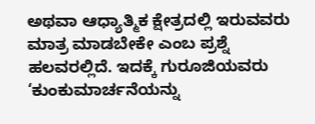ಅಥವಾ ಆಧ್ಯಾತ್ಮಿಕ ಕ್ಷೇತ್ರದಲ್ಲಿ ಇರುವವರು ಮಾತ್ರ ಮಾಡಬೇಕೇ ಎಂಬ ಪ್ರಶ್ನೆ ಹಲವರಲ್ಲಿದೆ. ಇದಕ್ಕೆ ಗುರೂಜಿಯವರು ‘ಕುಂಕುಮಾರ್ಚನೆಯನ್ನು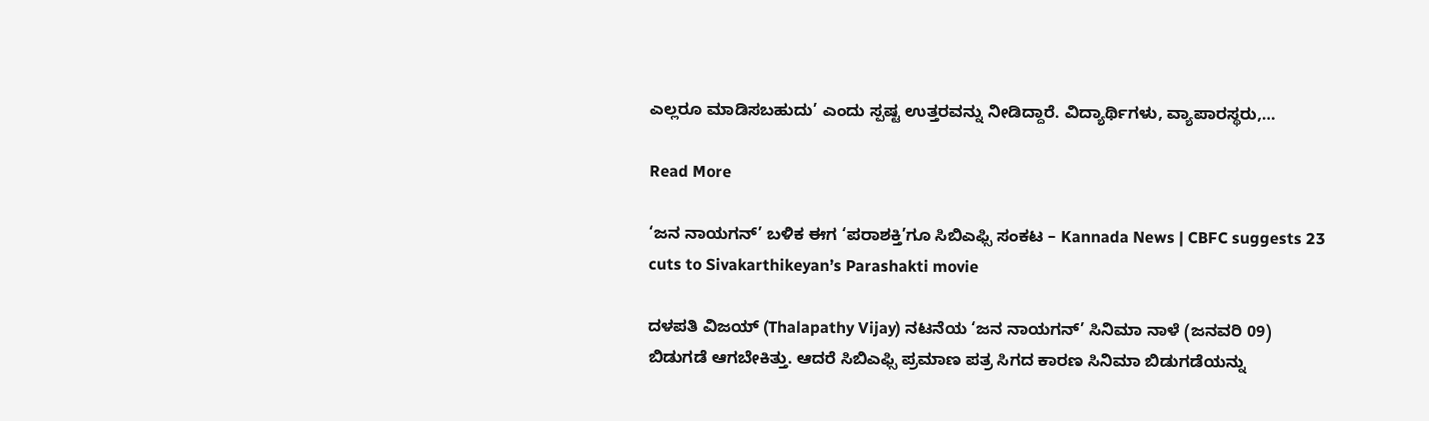ಎಲ್ಲರೂ ಮಾಡಿಸಬಹುದು’ ಎಂದು ಸ್ಪಷ್ಟ ಉತ್ತರವನ್ನು ನೀಡಿದ್ದಾರೆ. ವಿದ್ಯಾರ್ಥಿಗಳು, ವ್ಯಾಪಾರಸ್ಥರು,…

Read More

‘ಜನ ನಾಯಗನ್’ ಬಳಿಕ ಈಗ ‘ಪರಾಶಕ್ತಿ’ಗೂ ಸಿಬಿಎಫ್ಸಿ ಸಂಕಟ – Kannada News | CBFC suggests 23 cuts to Sivakarthikeyan’s Parashakti movie

ದಳಪತಿ ವಿಜಯ್ (Thalapathy Vijay) ನಟನೆಯ ‘ಜನ ನಾಯಗನ್’ ಸಿನಿಮಾ ನಾಳೆ (ಜನವರಿ 09) ಬಿಡುಗಡೆ ಆಗಬೇಕಿತ್ತು. ಆದರೆ ಸಿಬಿಎಫ್ಸಿ ಪ್ರಮಾಣ ಪತ್ರ ಸಿಗದ ಕಾರಣ ಸಿನಿಮಾ ಬಿಡುಗಡೆಯನ್ನು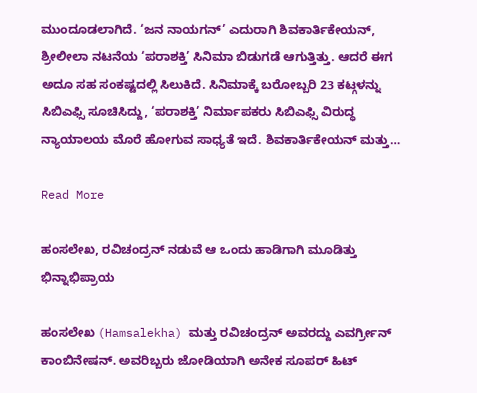ಮುಂದೂಡಲಾಗಿದೆ. ‘ಜನ ನಾಯಗನ್’ ಎದುರಾಗಿ ಶಿವಕಾರ್ತಿಕೇಯನ್, ಶ್ರೀಲೀಲಾ ನಟನೆಯ ‘ಪರಾಶಕ್ತಿ’ ಸಿನಿಮಾ ಬಿಡುಗಡೆ ಆಗುತ್ತಿತ್ತು. ಆದರೆ ಈಗ ಅದೂ ಸಹ ಸಂಕಷ್ಟದಲ್ಲಿ ಸಿಲುಕಿದೆ. ಸಿನಿಮಾಕ್ಕೆ ಬರೋಬ್ಬರಿ 23 ಕಟ್ಗಳನ್ನು ಸಿಬಿಎಫ್ಸಿ ಸೂಚಿಸಿದ್ದು, ‘ಪರಾಶಕ್ತಿ’ ನಿರ್ಮಾಪಕರು ಸಿಬಿಎಫ್ಸಿ ವಿರುದ್ಧ ನ್ಯಾಯಾಲಯ ಮೊರೆ ಹೋಗುವ ಸಾಧ್ಯತೆ ಇದೆ. ಶಿವಕಾರ್ತಿಕೇಯನ್ ಮತ್ತು…

Read More

ಹಂಸಲೇಖ, ರವಿಚಂದ್ರನ್ ನಡುವೆ ಆ ಒಂದು ಹಾಡಿಗಾಗಿ ಮೂಡಿತ್ತು ಭಿನ್ನಾಭಿಪ್ರಾಯ

ಹಂಸಲೇಖ (Hamsalekha) ಮತ್ತು ರವಿಚಂದ್ರನ್ ಅವರದ್ದು ಎವರ್ಗ್ರೀನ್ ಕಾಂಬಿನೇಷನ್. ಅವರಿಬ್ಬರು ಜೋಡಿಯಾಗಿ ಅನೇಕ ಸೂಪರ್ ಹಿಟ್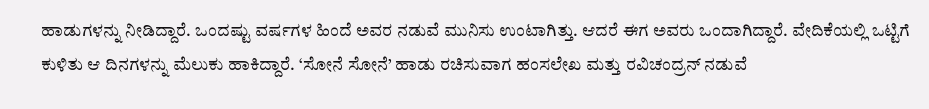ಹಾಡುಗಳನ್ನು ನೀಡಿದ್ದಾರೆ. ಒಂದಷ್ಟು ವರ್ಷಗಳ ಹಿಂದೆ ಅವರ ನಡುವೆ ಮುನಿಸು ಉಂಟಾಗಿತ್ತು. ಆದರೆ ಈಗ ಅವರು ಒಂದಾಗಿದ್ದಾರೆ. ವೇದಿಕೆಯಲ್ಲಿ ಒಟ್ಟಿಗೆ ಕುಳಿತು ಆ ದಿನಗಳನ್ನು ಮೆಲುಕು ಹಾಕಿದ್ದಾರೆ. ‘ಸೋನೆ ಸೋನೆ’ ಹಾಡು ರಚಿಸುವಾಗ ಹಂಸಲೇಖ ಮತ್ತು ರವಿಚಂದ್ರನ್ ನಡುವೆ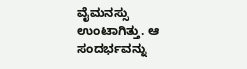ವೈಮನಸ್ಸು ಉಂಟಾಗಿತ್ತು. ಆ ಸಂದರ್ಭವನ್ನು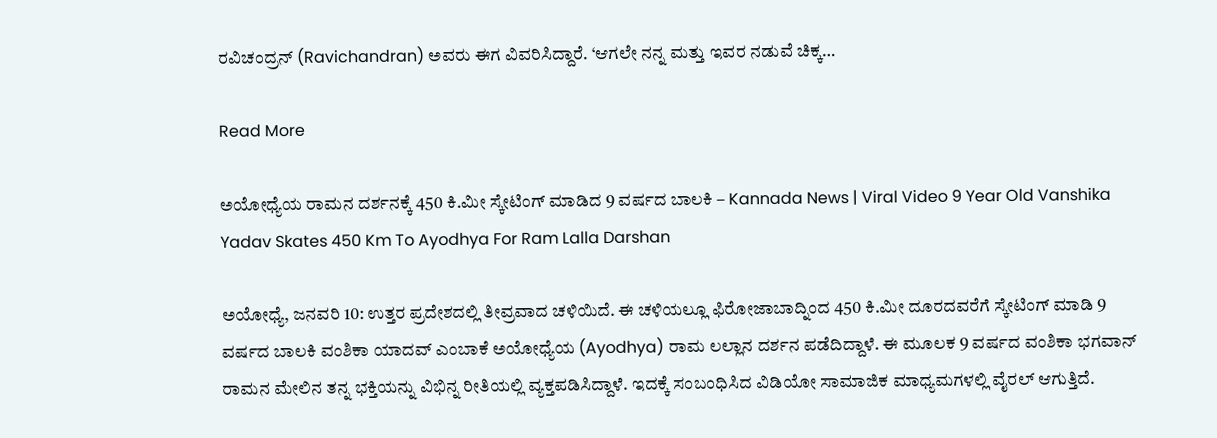ರವಿಚಂದ್ರನ್ (Ravichandran) ಅವರು ಈಗ ವಿವರಿಸಿದ್ದಾರೆ. ‘ಆಗಲೇ ನನ್ನ ಮತ್ತು ಇವರ ನಡುವೆ ಚಿಕ್ಕ…

Read More

ಅಯೋಧ್ಯೆಯ ರಾಮನ ದರ್ಶನಕ್ಕೆ 450 ಕಿ.ಮೀ ಸ್ಕೇಟಿಂಗ್ ಮಾಡಿದ 9 ವರ್ಷದ ಬಾಲಕಿ – Kannada News | Viral Video 9 Year Old Vanshika Yadav Skates 450 Km To Ayodhya For Ram Lalla Darshan

ಅಯೋಧ್ಯೆ, ಜನವರಿ 10: ಉತ್ತರ ಪ್ರದೇಶದಲ್ಲಿ ತೀವ್ರವಾದ ಚಳಿಯಿದೆ. ಈ ಚಳಿಯಲ್ಲೂ ಫಿರೋಜಾಬಾದ್ನಿಂದ 450 ಕಿ.ಮೀ ದೂರದವರೆಗೆ ಸ್ಕೇಟಿಂಗ್ ಮಾಡಿ 9 ವರ್ಷದ ಬಾಲಕಿ ವಂಶಿಕಾ ಯಾದವ್ ಎಂಬಾಕೆ ಅಯೋಧ್ಯೆಯ (Ayodhya) ರಾಮ ಲಲ್ಲಾನ ದರ್ಶನ ಪಡೆದಿದ್ದಾಳೆ. ಈ ಮೂಲಕ 9 ವರ್ಷದ ವಂಶಿಕಾ ಭಗವಾನ್ ರಾಮನ ಮೇಲಿನ ತನ್ನ ಭಕ್ತಿಯನ್ನು ವಿಭಿನ್ನ ರೀತಿಯಲ್ಲಿ ವ್ಯಕ್ತಪಡಿಸಿದ್ದಾಳೆ. ಇದಕ್ಕೆ ಸಂಬಂಧಿಸಿದ ವಿಡಿಯೋ ಸಾಮಾಜಿಕ ಮಾಧ್ಯಮಗಳಲ್ಲಿ ವೈರಲ್ ಆಗುತ್ತಿದೆ.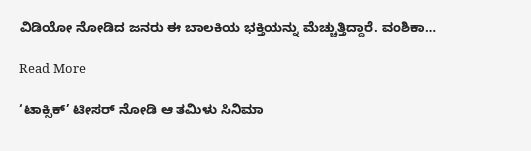ವಿಡಿಯೋ ನೋಡಿದ ಜನರು ಈ ಬಾಲಕಿಯ ಭಕ್ತಿಯನ್ನು ಮೆಚ್ಚುತ್ತಿದ್ದಾರೆ. ವಂಶಿಕಾ…

Read More

‘ಟಾಕ್ಸಿಕ್’ ಟೀಸರ್ ನೋಡಿ ಆ ತಮಿಳು ಸಿನಿಮಾ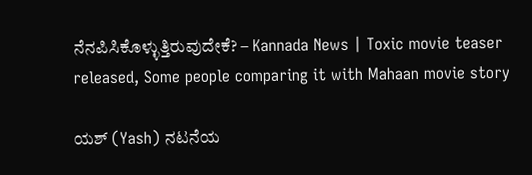ನೆನಪಿಸಿಕೊಳ್ಳುತ್ತಿರುವುದೇಕೆ? – Kannada News | Toxic movie teaser released, Some people comparing it with Mahaan movie story

ಯಶ್ (Yash) ನಟನೆಯ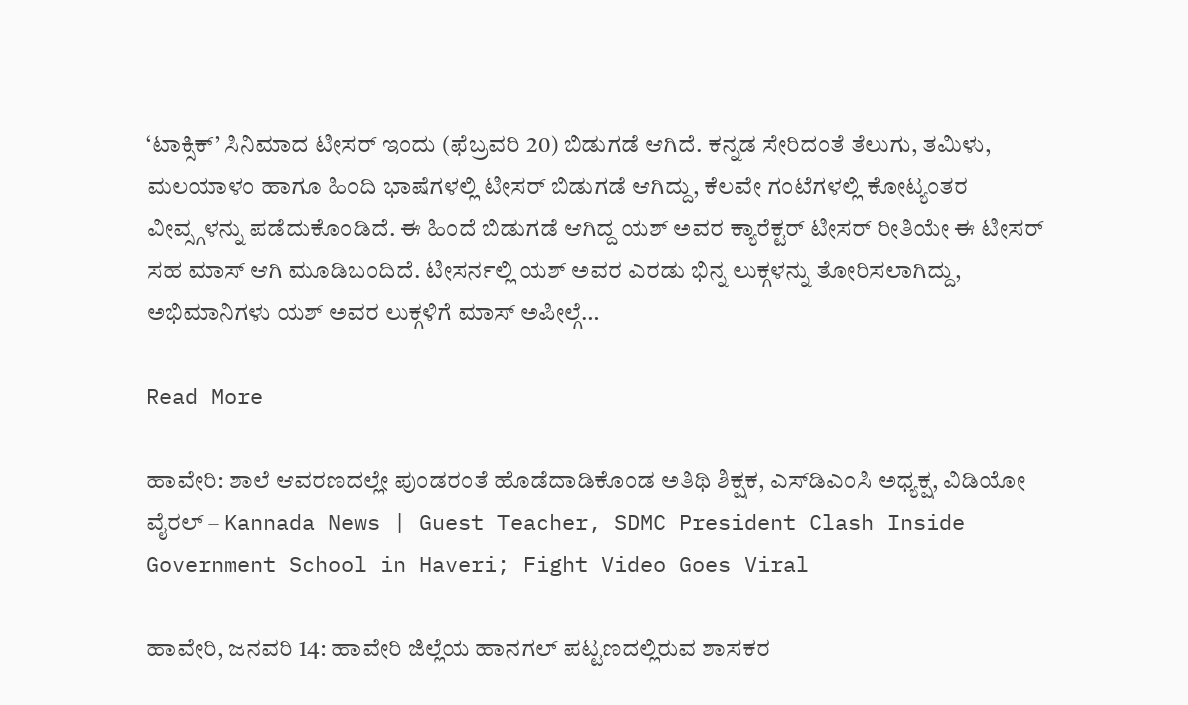‘ಟಾಕ್ಸಿಕ್’ ಸಿನಿಮಾದ ಟೀಸರ್ ಇಂದು (ಫೆಬ್ರವರಿ 20) ಬಿಡುಗಡೆ ಆಗಿದೆ. ಕನ್ನಡ ಸೇರಿದಂತೆ ತೆಲುಗು, ತಮಿಳು, ಮಲಯಾಳಂ ಹಾಗೂ ಹಿಂದಿ ಭಾಷೆಗಳಲ್ಲಿ ಟೀಸರ್ ಬಿಡುಗಡೆ ಆಗಿದ್ದು, ಕೆಲವೇ ಗಂಟೆಗಳಲ್ಲಿ ಕೋಟ್ಯಂತರ ವೀವ್ಸ್ಗಳನ್ನು ಪಡೆದುಕೊಂಡಿದೆ. ಈ ಹಿಂದೆ ಬಿಡುಗಡೆ ಆಗಿದ್ದ ಯಶ್ ಅವರ ಕ್ಯಾರೆಕ್ಟರ್ ಟೀಸರ್ ರೀತಿಯೇ ಈ ಟೀಸರ್ ಸಹ ಮಾಸ್ ಆಗಿ ಮೂಡಿಬಂದಿದೆ. ಟೀಸರ್ನಲ್ಲಿ ಯಶ್ ಅವರ ಎರಡು ಭಿನ್ನ ಲುಕ್ಗಳನ್ನು ತೋರಿಸಲಾಗಿದ್ದು, ಅಭಿಮಾನಿಗಳು ಯಶ್ ಅವರ ಲುಕ್ಗಳಿಗೆ ಮಾಸ್ ಅಪೀಲ್ಗೆ…

Read More

ಹಾವೇರಿ: ಶಾಲೆ ಆವರಣದಲ್ಲೇ ಪುಂಡರಂತೆ ಹೊಡೆದಾಡಿಕೊಂಡ ಅತಿಥಿ ಶಿಕ್ಷಕ, ಎಸ್‌ಡಿಎಂಸಿ ಅಧ್ಯಕ್ಷ, ವಿಡಿಯೋ ವೈರಲ್ – Kannada News | Guest Teacher, SDMC President Clash Inside Government School in Haveri; Fight Video Goes Viral

ಹಾವೇರಿ, ಜನವರಿ 14: ಹಾವೇರಿ ಜಿಲ್ಲೆಯ ಹಾನಗಲ್ ಪಟ್ಟಣದಲ್ಲಿರುವ ಶಾಸಕರ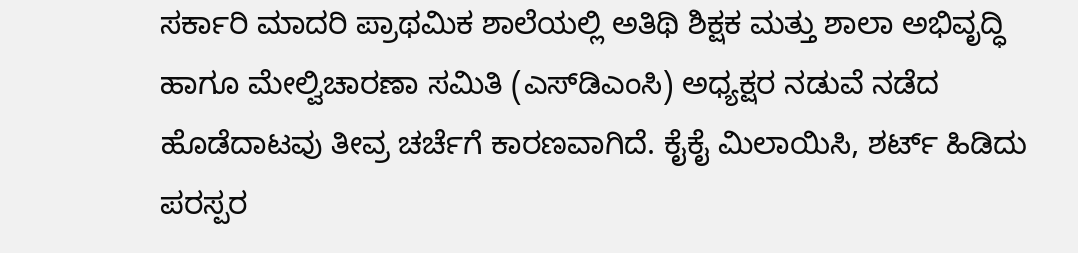ಸರ್ಕಾರಿ ಮಾದರಿ ಪ್ರಾಥಮಿಕ ಶಾಲೆಯಲ್ಲಿ ಅತಿಥಿ ಶಿಕ್ಷಕ ಮತ್ತು ಶಾಲಾ ಅಭಿವೃದ್ಧಿ ಹಾಗೂ ಮೇಲ್ವಿಚಾರಣಾ ಸಮಿತಿ (ಎಸ್‌ಡಿಎಂಸಿ) ಅಧ್ಯಕ್ಷರ ನಡುವೆ ನಡೆದ ಹೊಡೆದಾಟವು ತೀವ್ರ ಚರ್ಚೆಗೆ ಕಾರಣವಾಗಿದೆ. ಕೈಕೈ ಮಿಲಾಯಿಸಿ, ಶರ್ಟ್ ಹಿಡಿದು ಪರಸ್ಪರ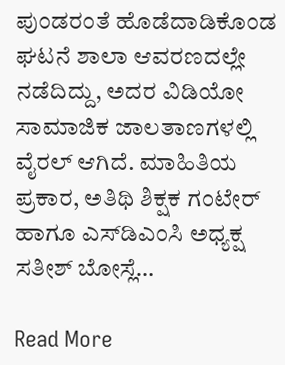ಪುಂಡರಂತೆ ಹೊಡೆದಾಡಿಕೊಂಡ ಘಟನೆ ಶಾಲಾ ಆವರಣದಲ್ಲೇ ನಡೆದಿದ್ದು, ಅದರ ವಿಡಿಯೋ ಸಾಮಾಜಿಕ ಜಾಲತಾಣಗಳಲ್ಲಿ ವೈರಲ್ ಆಗಿದೆ. ಮಾಹಿತಿಯ ಪ್ರಕಾರ, ಅತಿಥಿ ಶಿಕ್ಷಕ ಗಂಟೇರ್ ಹಾಗೂ ಎಸ್‌ಡಿಎಂಸಿ ಅಧ್ಯಕ್ಷ ಸತೀಶ್ ಬೋಸ್ಲೆ…

Read More